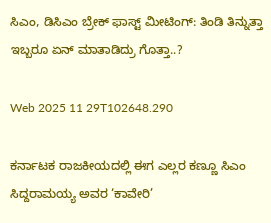ಸಿಎಂ, ಡಿಸಿಎಂ ಬ್ರೇಕ್ ಫಾಸ್ಟ್ ಮೀಟಿಂಗ್: ತಿಂಡಿ ತಿನ್ನುತ್ತಾ ಇಬ್ಬರೂ ಏನ್ ಮಾತಾಡಿದ್ರು ಗೊತ್ತಾ..?

Web 2025 11 29T102648.290

ಕರ್ನಾಟಕ ರಾಜಕೀಯದಲ್ಲಿ ಈಗ ಎಲ್ಲರ ಕಣ್ಣೂ ಸಿಎಂ ಸಿದ್ದರಾಮಯ್ಯ ಅವರ ‘ಕಾವೇರಿ’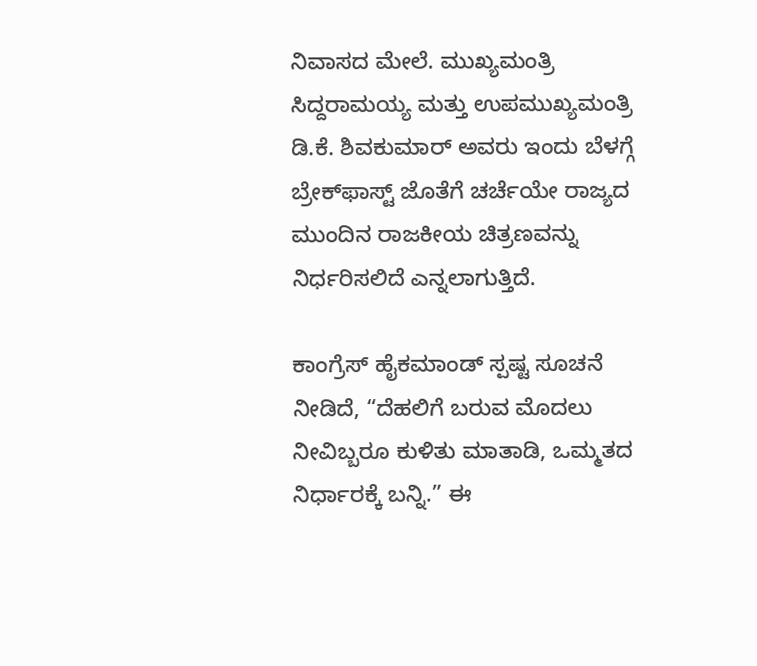ನಿವಾಸದ ಮೇಲೆ. ಮುಖ್ಯಮಂತ್ರಿ ಸಿದ್ದರಾಮಯ್ಯ ಮತ್ತು ಉಪಮುಖ್ಯಮಂತ್ರಿ ಡಿ.ಕೆ. ಶಿವಕುಮಾರ್ ಅವರು ಇಂದು ಬೆಳಗ್ಗೆ ಬ್ರೇಕ್‌ಫಾಸ್ಟ್ ಜೊತೆಗೆ ಚರ್ಚೆಯೇ ರಾಜ್ಯದ ಮುಂದಿನ ರಾಜಕೀಯ ಚಿತ್ರಣವನ್ನು ನಿರ್ಧರಿಸಲಿದೆ ಎನ್ನಲಾಗುತ್ತಿದೆ.

ಕಾಂಗ್ರೆಸ್ ಹೈಕಮಾಂಡ್ ಸ್ಪಷ್ಟ ಸೂಚನೆ ನೀಡಿದೆ, “ದೆಹಲಿಗೆ ಬರುವ ಮೊದಲು ನೀವಿಬ್ಬರೂ ಕುಳಿತು ಮಾತಾಡಿ, ಒಮ್ಮತದ ನಿರ್ಧಾರಕ್ಕೆ ಬನ್ನಿ.” ಈ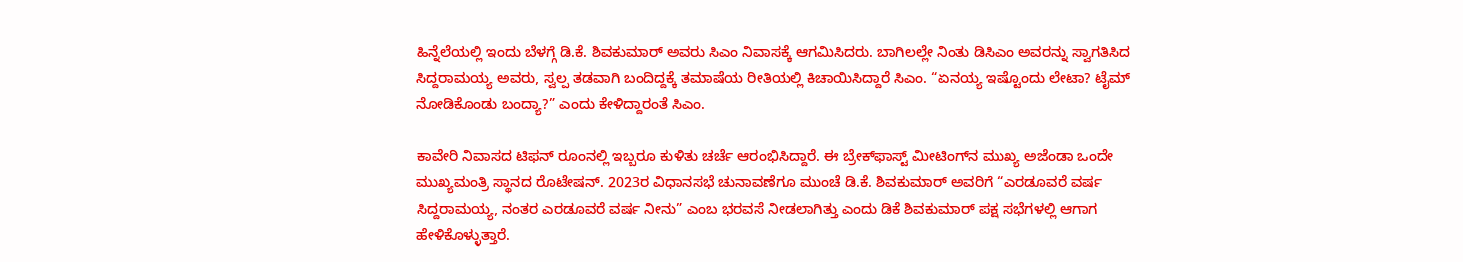ಹಿನ್ನೆಲೆಯಲ್ಲಿ ಇಂದು ಬೆಳಗ್ಗೆ ಡಿ.ಕೆ. ಶಿವಕುಮಾರ್ ಅವರು ಸಿಎಂ ನಿವಾಸಕ್ಕೆ ಆಗಮಿಸಿದರು. ಬಾಗಿಲಲ್ಲೇ ನಿಂತು ಡಿಸಿಎಂ ಅವರನ್ನು ಸ್ವಾಗತಿಸಿದ ಸಿದ್ದರಾಮಯ್ಯ ಅವರು, ಸ್ವಲ್ಪ ತಡವಾಗಿ ಬಂದಿದ್ದಕ್ಕೆ ತಮಾಷೆಯ ರೀತಿಯಲ್ಲಿ ಕಿಚಾಯಿಸಿದ್ದಾರೆ ಸಿಎಂ. “ಏನಯ್ಯ ಇಷ್ಟೊಂದು ಲೇಟಾ? ಟೈಮ್ ನೋಡಿಕೊಂಡು ಬಂದ್ಯಾ?” ಎಂದು ಕೇಳಿದ್ದಾರಂತೆ ಸಿಎಂ.

ಕಾವೇರಿ ನಿವಾಸದ ಟಿಫನ್ ರೂಂನಲ್ಲಿ ಇಬ್ಬರೂ ಕುಳಿತು ಚರ್ಚೆ ಆರಂಭಿಸಿದ್ದಾರೆ. ಈ ಬ್ರೇಕ್‌ಫಾಸ್ಟ್ ಮೀಟಿಂಗ್‌ನ ಮುಖ್ಯ ಅಜೆಂಡಾ ಒಂದೇ ಮುಖ್ಯಮಂತ್ರಿ ಸ್ಥಾನದ ರೊಟೇಷನ್. 2023ರ ವಿಧಾನಸಭೆ ಚುನಾವಣೆಗೂ ಮುಂಚೆ ಡಿ.ಕೆ. ಶಿವಕುಮಾರ್ ಅವರಿಗೆ “ಎರಡೂವರೆ ವರ್ಷ ಸಿದ್ದರಾಮಯ್ಯ, ನಂತರ ಎರಡೂವರೆ ವರ್ಷ ನೀನು” ಎಂಬ ಭರವಸೆ ನೀಡಲಾಗಿತ್ತು ಎಂದು ಡಿಕೆ ಶಿವಕುಮಾರ್ ಪಕ್ಷ ಸಭೆಗಳಲ್ಲಿ ಆಗಾಗ ಹೇಳಿಕೊಳ್ಳುತ್ತಾರೆ.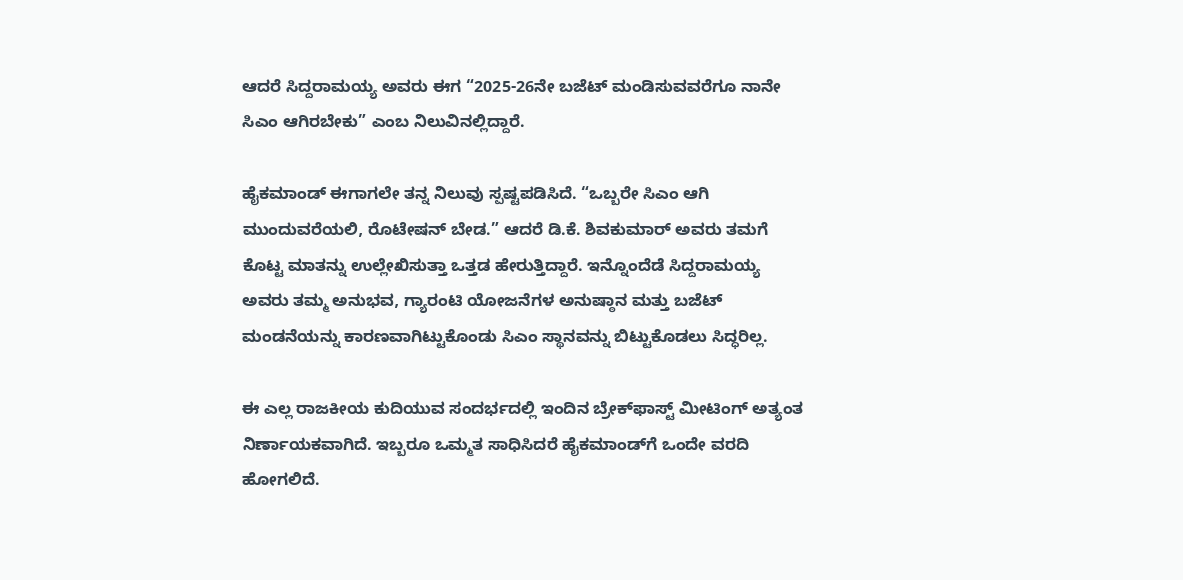ಆದರೆ ಸಿದ್ದರಾಮಯ್ಯ ಅವರು ಈಗ “2025-26ನೇ ಬಜೆಟ್ ಮಂಡಿಸುವವರೆಗೂ ನಾನೇ ಸಿಎಂ ಆಗಿರಬೇಕು” ಎಂಬ ನಿಲುವಿನಲ್ಲಿದ್ದಾರೆ.

ಹೈಕಮಾಂಡ್ ಈಗಾಗಲೇ ತನ್ನ ನಿಲುವು ಸ್ಪಷ್ಟಪಡಿಸಿದೆ. “ಒಬ್ಬರೇ ಸಿಎಂ ಆಗಿ ಮುಂದುವರೆಯಲಿ, ರೊಟೇಷನ್ ಬೇಡ.” ಆದರೆ ಡಿ.ಕೆ. ಶಿವಕುಮಾರ್ ಅವರು ತಮಗೆ ಕೊಟ್ಟ ಮಾತನ್ನು ಉಲ್ಲೇಖಿಸುತ್ತಾ ಒತ್ತಡ ಹೇರುತ್ತಿದ್ದಾರೆ. ಇನ್ನೊಂದೆಡೆ ಸಿದ್ದರಾಮಯ್ಯ ಅವರು ತಮ್ಮ ಅನುಭವ, ಗ್ಯಾರಂಟಿ ಯೋಜನೆಗಳ ಅನುಷ್ಠಾನ ಮತ್ತು ಬಜೆಟ್ ಮಂಡನೆಯನ್ನು ಕಾರಣವಾಗಿಟ್ಟುಕೊಂಡು ಸಿಎಂ ಸ್ಥಾನವನ್ನು ಬಿಟ್ಟುಕೊಡಲು ಸಿದ್ಧರಿಲ್ಲ.

ಈ ಎಲ್ಲ ರಾಜಕೀಯ ಕುದಿಯುವ ಸಂದರ್ಭದಲ್ಲಿ ಇಂದಿನ ಬ್ರೇಕ್‌ಫಾಸ್ಟ್ ಮೀಟಿಂಗ್ ಅತ್ಯಂತ ನಿರ್ಣಾಯಕವಾಗಿದೆ. ಇಬ್ಬರೂ ಒಮ್ಮತ ಸಾಧಿಸಿದರೆ ಹೈಕಮಾಂಡ್‌ಗೆ ಒಂದೇ ವರದಿ ಹೋಗಲಿದೆ.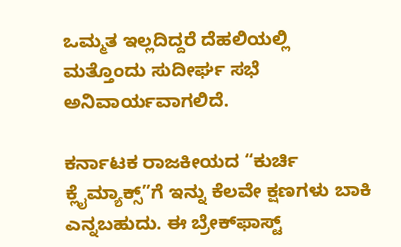ಒಮ್ಮತ ಇಲ್ಲದಿದ್ದರೆ ದೆಹಲಿಯಲ್ಲಿ ಮತ್ತೊಂದು ಸುದೀರ್ಘ ಸಭೆ ಅನಿವಾರ್ಯವಾಗಲಿದೆ.

ಕರ್ನಾಟಕ ರಾಜಕೀಯದ “ಕುರ್ಚಿ ಕ್ಲೈಮ್ಯಾಕ್ಸ್”ಗೆ ಇನ್ನು ಕೆಲವೇ ಕ್ಷಣಗಳು ಬಾಕಿ ಎನ್ನಬಹುದು. ಈ ಬ್ರೇಕ್‌ಫಾಸ್ಟ್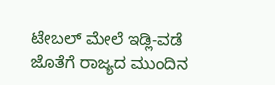ಟೇಬಲ್ ಮೇಲೆ ಇಡ್ಲಿ-ವಡೆ ಜೊತೆಗೆ ರಾಜ್ಯದ ಮುಂದಿನ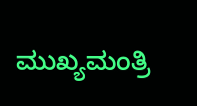ಮುಖ್ಯಮಂತ್ರಿ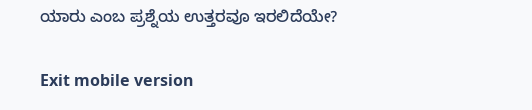ಯಾರು ಎಂಬ ಪ್ರಶ್ನೆಯ ಉತ್ತರವೂ ಇರಲಿದೆಯೇ?

Exit mobile version